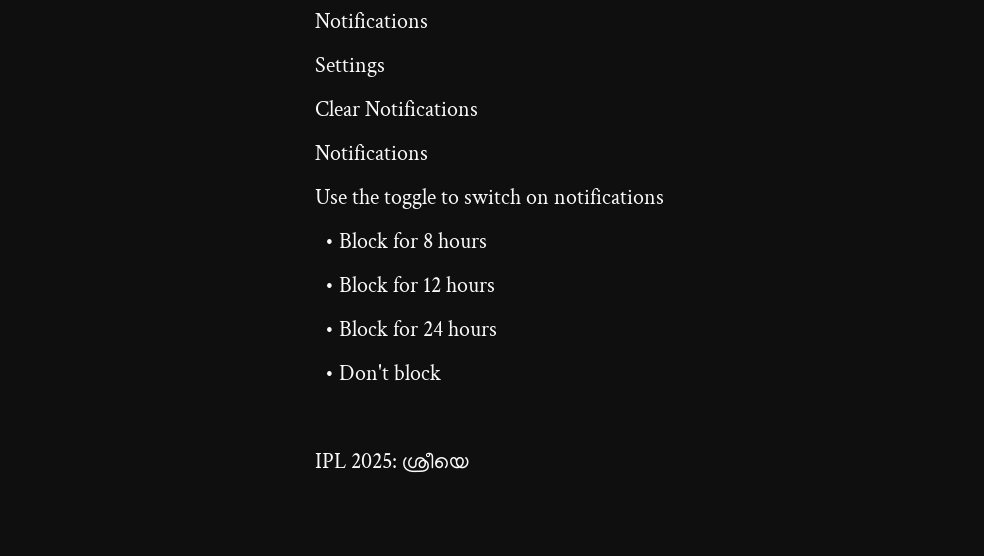Notifications
Settings
Clear Notifications
Notifications
Use the toggle to switch on notifications
  • Block for 8 hours
  • Block for 12 hours
  • Block for 24 hours
  • Don't block

IPL 2025: ശ്രീയെ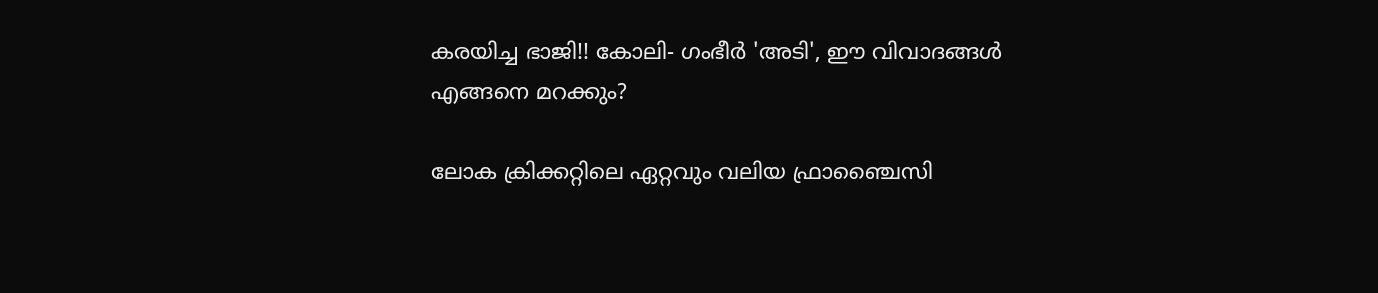കരയിച്ച ഭാജി!! കോലി- ഗംഭീര്‍ 'അടി', ഈ വിവാദങ്ങള്‍ എങ്ങനെ മറക്കും?

ലോക ക്രിക്കറ്റിലെ ഏറ്റവും വലിയ ഫ്രാഞ്ചൈസി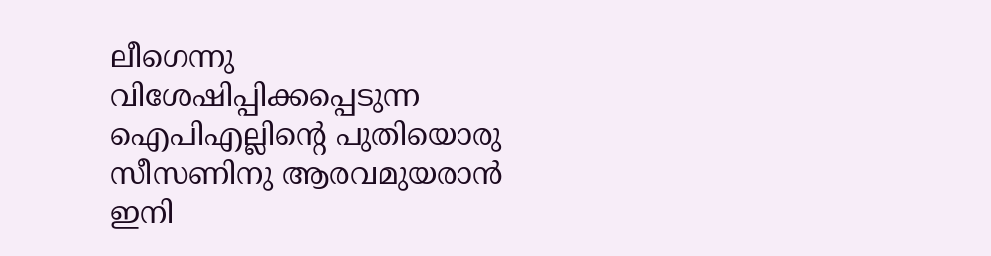ലീഗെന്നു വിശേഷിപ്പിക്കപ്പെടുന്ന ഐപിഎല്ലിന്റെ പുതിയൊരു സീസണിനു ആരവമുയരാന്‍ ഇനി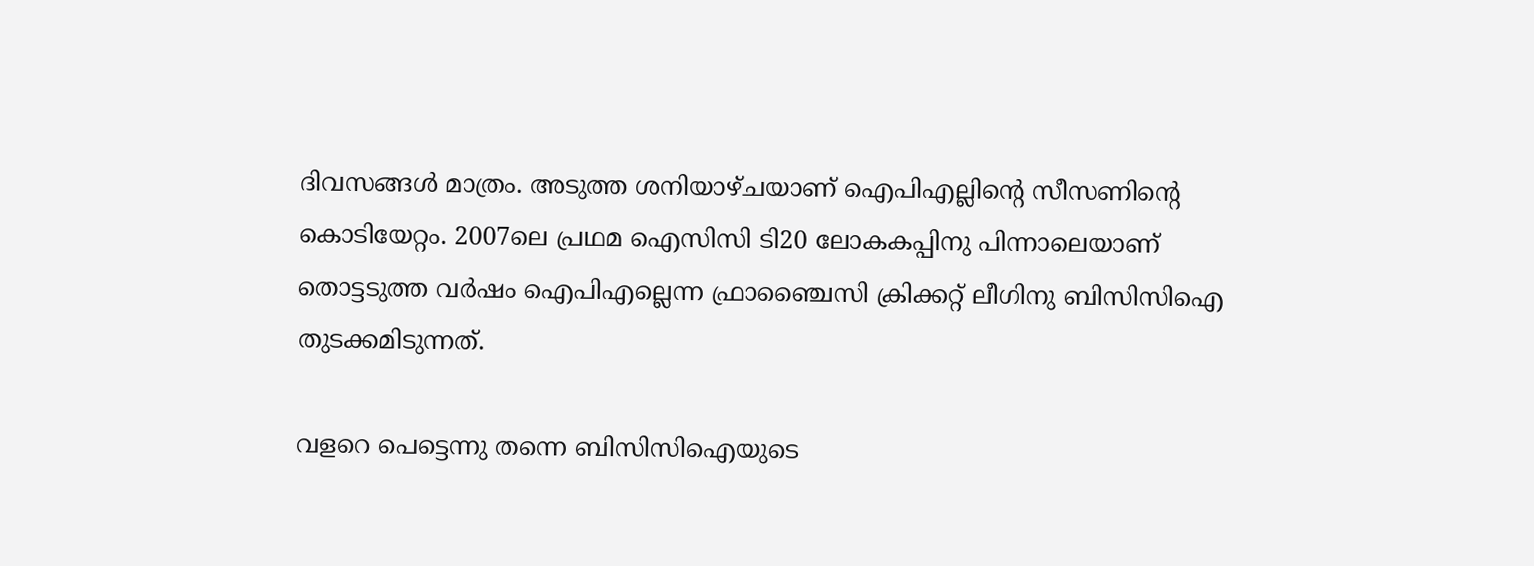ദിവസങ്ങള്‍ മാത്രം. അടുത്ത ശനിയാഴ്ചയാണ് ഐപിഎല്ലിന്റെ സീസണിന്റെ കൊടിയേറ്റം. 2007ലെ പ്രഥമ ഐസിസി ടി20 ലോകകപ്പിനു പിന്നാലെയാണ് തൊട്ടടുത്ത വര്‍ഷം ഐപിഎല്ലെന്ന ഫ്രാഞ്ചൈസി ക്രിക്കറ്റ് ലീഗിനു ബിസിസിഐ തുടക്കമിടുന്നത്.

വളറെ പെട്ടെന്നു തന്നെ ബിസിസിഐയുടെ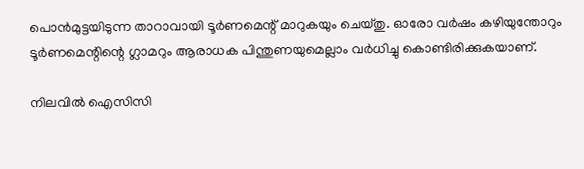പൊന്‍മുട്ടയിടുന്ന താറാവായി ടൂര്‍ണമെന്റ് മാറുകയും ചെയ്തു. ഓരോ വര്‍ഷം കഴിയുന്തോറും ടൂര്‍ണമെന്റിന്റെ ഗ്ലാമറും ആരാധക പിന്തുണയുമെല്ലാം വര്‍ധിച്ചു കൊണ്ടിരിക്കുകയാണ്.

നിലവില്‍ ഐസിസി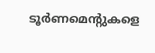ടൂര്‍ണമെന്റുകളെ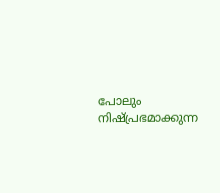പോലും നിഷ്പ്രഭമാക്കുന്ന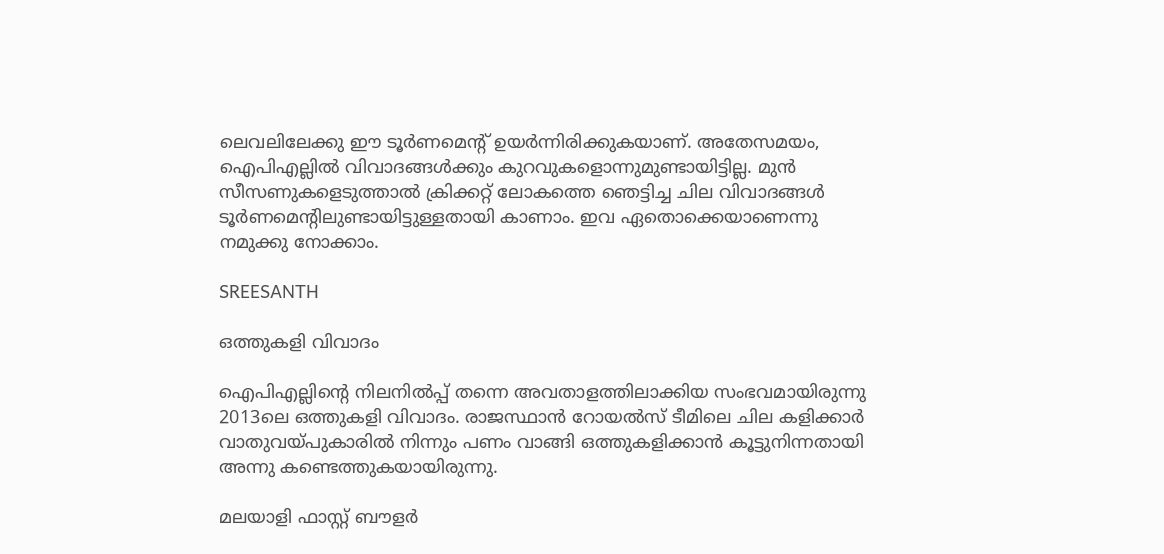ലെവലിലേക്കു ഈ ടൂര്‍ണമെന്റ് ഉയര്‍ന്നിരിക്കുകയാണ്. അതേസമയം, ഐപിഎല്ലില്‍ വിവാദങ്ങള്‍ക്കും കുറവുകളൊന്നുമുണ്ടായിട്ടില്ല. മുന്‍ സീസണുകളെടുത്താല്‍ ക്രിക്കറ്റ് ലോകത്തെ ഞെട്ടിച്ച ചില വിവാദങ്ങള്‍ ടൂര്‍ണമെന്റിലുണ്ടായിട്ടുള്ളതായി കാണാം. ഇവ ഏതൊക്കെയാണെന്നു നമുക്കു നോക്കാം.

SREESANTH

ഒത്തുകളി വിവാദം

ഐപിഎല്ലിന്റെ നിലനില്‍പ്പ് തന്നെ അവതാളത്തിലാക്കിയ സംഭവമായിരുന്നു 2013ലെ ഒത്തുകളി വിവാദം. രാജസ്ഥാന്‍ റോയല്‍സ് ടീമിലെ ചില കളിക്കാര്‍ വാതുവയ്പുകാരില്‍ നിന്നും പണം വാങ്ങി ഒത്തുകളിക്കാന്‍ കൂട്ടുനിന്നതായി അന്നു കണ്ടെത്തുകയായിരുന്നു.

മലയാളി ഫാസ്റ്റ് ബൗളര്‍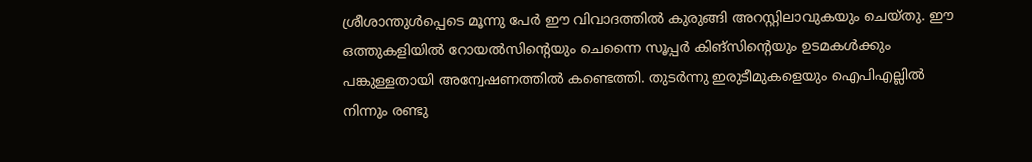ശ്രീശാന്തുള്‍പ്പെടെ മൂന്നു പേര്‍ ഈ വിവാദത്തില്‍ കുരുങ്ങി അറസ്റ്റിലാവുകയും ചെയ്തു. ഈ ഒത്തുകളിയില്‍ റോയല്‍സിന്റെയും ചെന്നൈ സൂപ്പര്‍ കിങ്‌സിന്റെയും ഉടമകള്‍ക്കും പങ്കുള്ളതായി അന്വേഷണത്തില്‍ കണ്ടെത്തി. തുടര്‍ന്നു ഇരുടീമുകളെയും ഐപിഎല്ലില്‍ നിന്നും രണ്ടു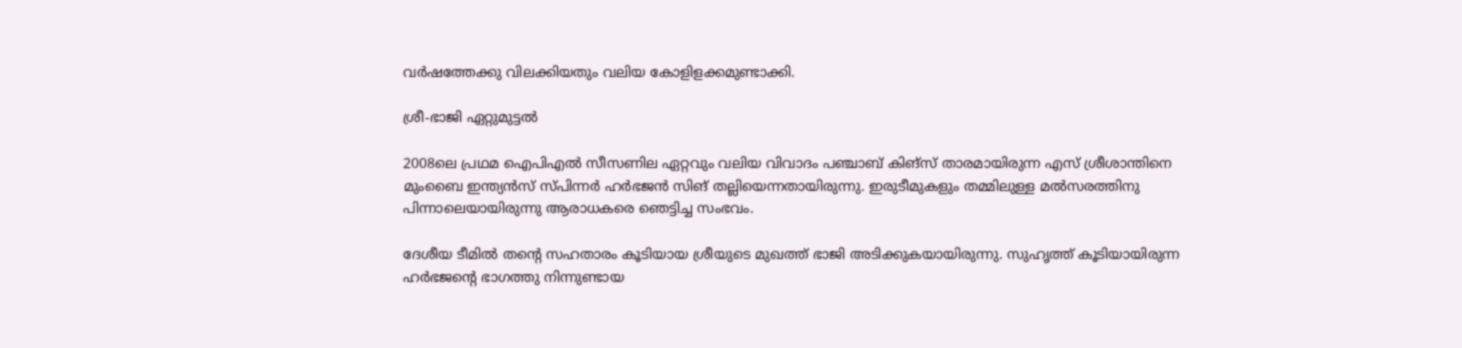വര്‍ഷത്തേക്കു വിലക്കിയതും വലിയ കോളിളക്കമുണ്ടാക്കി.

ശ്രീ-ഭാജി ഏറ്റുമുട്ടല്‍

2008ലെ പ്രഥമ ഐപിഎല്‍ സീസണില ഏറ്റവും വലിയ വിവാദം പഞ്ചാബ് കിങ്‌സ് താരമായിരുന്ന എസ് ശ്രീശാന്തിനെ മുംബൈ ഇന്ത്യന്‍സ് സ്പിന്നര്‍ ഹര്‍ഭജന്‍ സിങ് തല്ലിയെന്നതായിരുന്നു. ഇരുടീമുകളും തമ്മിലുള്ള മല്‍സരത്തിനു പിന്നാലെയായിരുന്നു ആരാധകരെ ഞെട്ടിച്ച സംഭവം.

ദേശീയ ടീമില്‍ തന്റെ സഹതാരം കൂടിയായ ശ്രീയുടെ മുഖത്ത് ഭാജി അടിക്കുകയായിരുന്നു. സുഹൃത്ത് കൂടിയായിരുന്ന ഹര്‍ഭജന്റെ ഭാഗത്തു നിന്നുണ്ടായ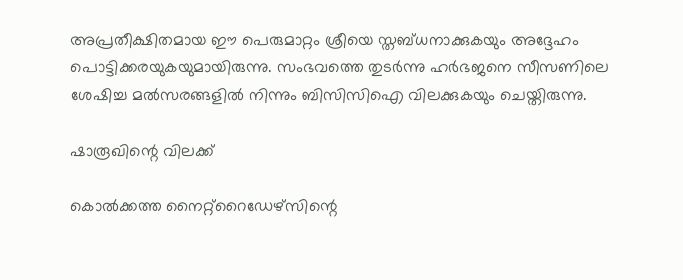അപ്രതീക്ഷിതമായ ഈ പെരുമാറ്റം ശ്രീയെ സ്തബ്ധനാക്കുകയും അദ്ദേഹം പൊട്ടിക്കരയുകയുമായിരുന്നു. സംഭവത്തെ തുടര്‍ന്നു ഹര്‍ഭജനെ സീസണിലെ ശേഷിച്ച മല്‍സരങ്ങളില്‍ നിന്നും ബിസിസിഐ വിലക്കുകയും ചെയ്തിരുന്നു.

ഷാരൂഖിന്റെ വിലക്ക്

കൊല്‍ക്കത്ത നൈറ്റ്‌റൈഡേഴ്‌സിന്റെ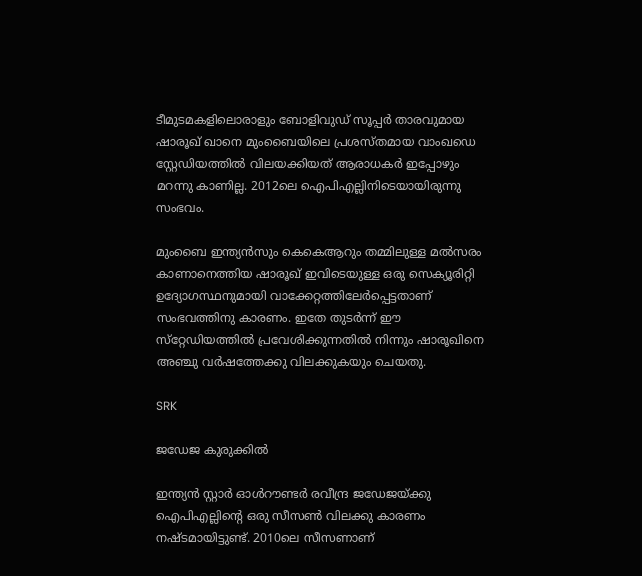ടീമുടമകളിലൊരാളും ബോളിവുഡ് സൂപ്പര്‍ താരവുമായ ഷാരൂഖ് ഖാനെ മുംബൈയിലെ പ്രശസ്തമായ വാംഖഡെ സ്റ്റേഡിയത്തില്‍ വിലയക്കിയത് ആരാധകര്‍ ഇപ്പോഴും മറന്നു കാണില്ല. 2012ലെ ഐപിഎല്ലിനിടെയായിരുന്നു സംഭവം.

മുംബൈ ഇന്ത്യന്‍സും കെകെആറും തമ്മിലുള്ള മല്‍സരം കാണാനെത്തിയ ഷാരൂഖ് ഇവിടെയുള്ള ഒരു സെക്യൂരിറ്റി ഉദ്യോഗസ്ഥനുമായി വാക്കേറ്റത്തിലേര്‍പ്പെട്ടതാണ് സംഭവത്തിനു കാരണം. ഇതേ തുടര്‍ന്ന് ഈ സ്‌റ്റേഡിയത്തില്‍ പ്രവേശിക്കുന്നതില്‍ നിന്നും ഷാരൂഖിനെ അഞ്ചു വര്‍ഷത്തേക്കു വിലക്കുകയും ചെയതു.

SRK

ജഡേജ കുരുക്കില്‍

ഇന്ത്യന്‍ സ്റ്റാര്‍ ഓള്‍റൗണ്ടര്‍ രവീന്ദ്ര ജഡേജയ്ക്കു ഐപിഎല്ലിന്റെ ഒരു സീസണ്‍ വിലക്കു കാരണം നഷ്ടമായിട്ടുണ്ട്. 2010ലെ സീസണാണ്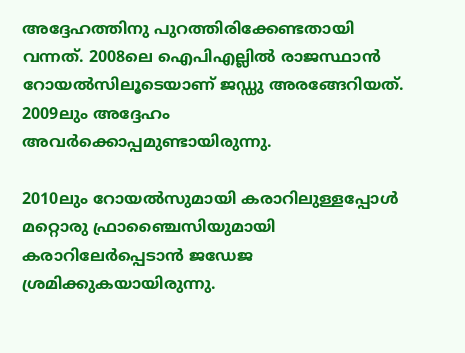അദ്ദേഹത്തിനു പുറത്തിരിക്കേണ്ടതായി വന്നത്. 2008ലെ ഐപിഎല്ലില്‍ രാജസ്ഥാന്‍ റോയല്‍സിലൂടെയാണ് ജഡ്ഡു അരങ്ങേറിയത്. 2009ലും അദ്ദേഹം അവര്‍ക്കൊപ്പമുണ്ടായിരുന്നു.

2010ലും റോയല്‍സുമായി കരാറിലുള്ളപ്പോള്‍ മറ്റൊരു ഫ്രാഞ്ചൈസിയുമായി കരാറിലേര്‍പ്പെടാന്‍ ജഡേജ ശ്രമിക്കുകയായിരുന്നു.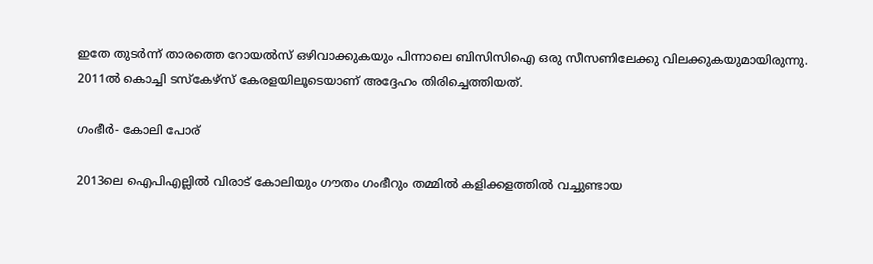ഇതേ തുടര്‍ന്ന് താരത്തെ റോയല്‍സ് ഒഴിവാക്കുകയും പിന്നാലെ ബിസിസിഐ ഒരു സീസണിലേക്കു വിലക്കുകയുമായിരുന്നു. 2011ല്‍ കൊച്ചി ടസ്‌കേഴ്‌സ് കേരളയിലൂടെയാണ് അദ്ദേഹം തിരിച്ചെത്തിയത്.

ഗംഭീര്‍- കോലി പോര്

2013ലെ ഐപിഎല്ലില്‍ വിരാട് കോലിയും ഗൗതം ഗംഭീറും തമ്മില്‍ കളിക്കളത്തില്‍ വച്ചുണ്ടായ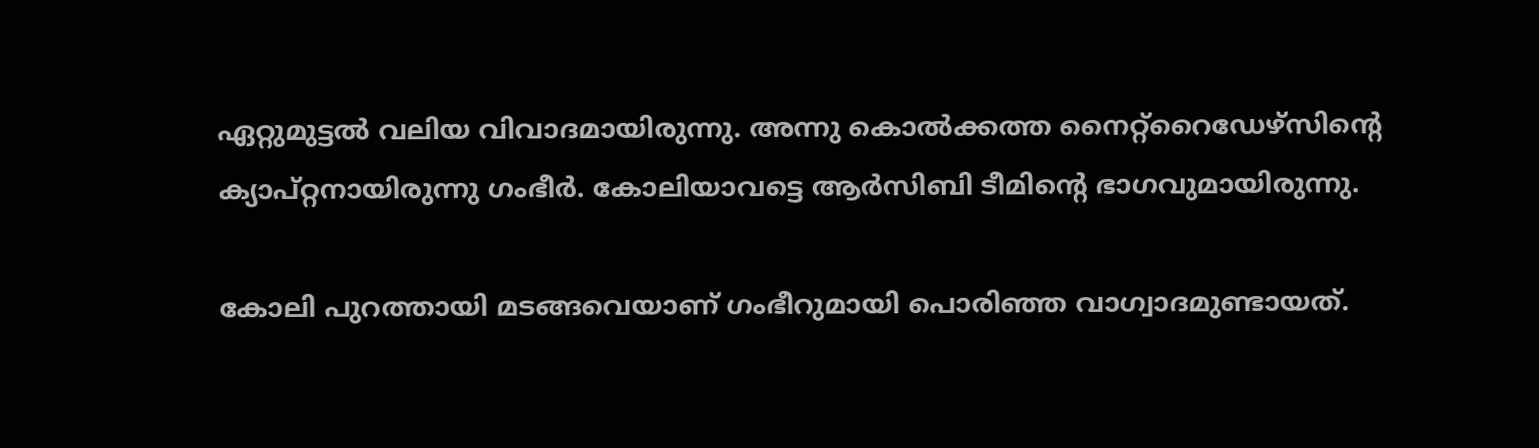ഏറ്റുമുട്ടല്‍ വലിയ വിവാദമായിരുന്നു. അന്നു കൊല്‍ക്കത്ത നൈറ്റ്‌റൈഡേഴ്‌സിന്റെ ക്യാപ്റ്റനായിരുന്നു ഗംഭീര്‍. കോലിയാവട്ടെ ആര്‍സിബി ടീമിന്റെ ഭാഗവുമായിരുന്നു.

കോലി പുറത്തായി മടങ്ങവെയാണ് ഗംഭീറുമായി പൊരിഞ്ഞ വാഗ്വാദമുണ്ടായത്.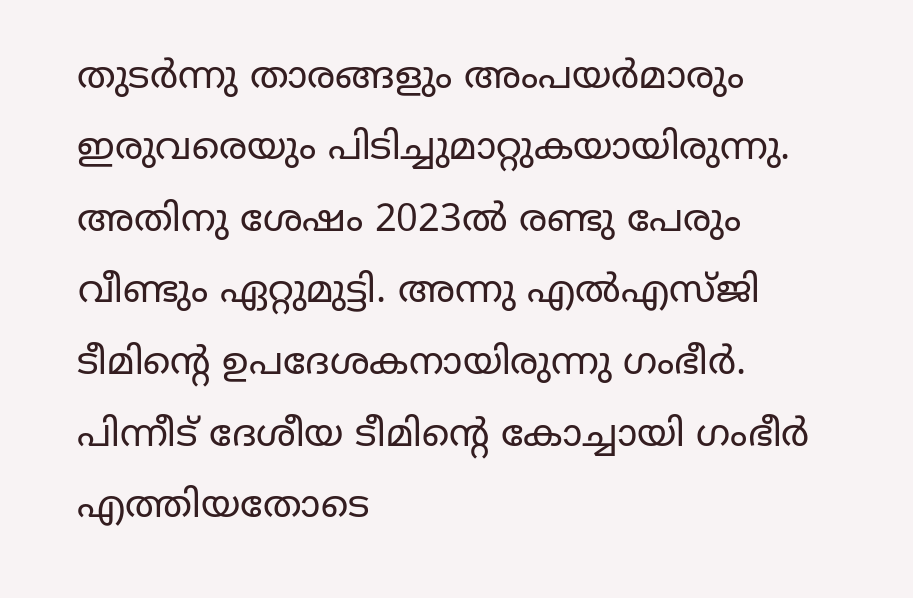തുടര്‍ന്നു താരങ്ങളും അംപയര്‍മാരും ഇരുവരെയും പിടിച്ചുമാറ്റുകയായിരുന്നു. അതിനു ശേഷം 2023ല്‍ രണ്ടു പേരും വീണ്ടും ഏറ്റുമുട്ടി. അന്നു എല്‍എസ്ജി ടീമിന്റെ ഉപദേശകനായിരുന്നു ഗംഭീര്‍. പിന്നീട് ദേശീയ ടീമിന്റെ കോച്ചായി ഗംഭീര്‍ എത്തിയതോടെ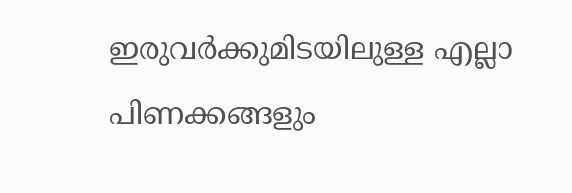ഇരുവര്‍ക്കുമിടയിലുള്ള എല്ലാ പിണക്കങ്ങളും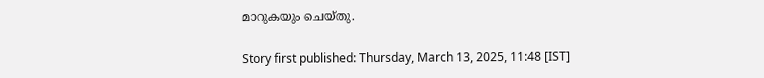മാറുകയും ചെയ്തു.

Story first published: Thursday, March 13, 2025, 11:48 [IST]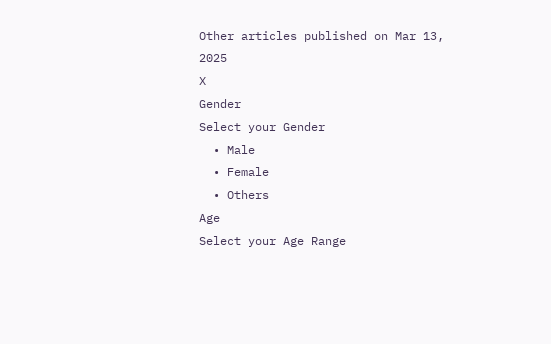Other articles published on Mar 13, 2025
X
Gender
Select your Gender
  • Male
  • Female
  • Others
Age
Select your Age Range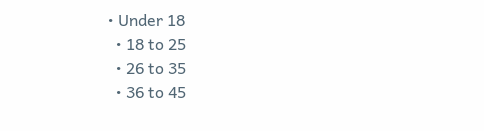• Under 18
  • 18 to 25
  • 26 to 35
  • 36 to 45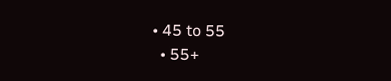• 45 to 55
  • 55+